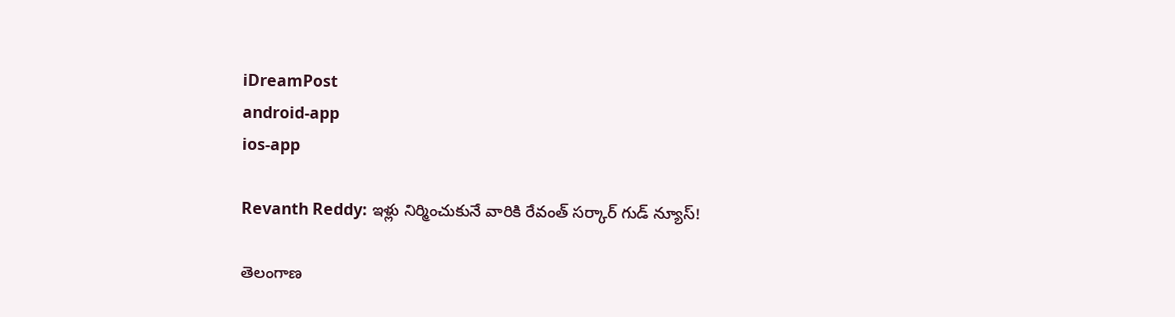iDreamPost
android-app
ios-app

Revanth Reddy: ఇళ్లు నిర్మించుకునే వారికి రేవంత్ సర్కార్ గుడ్ న్యూస్!

తెలంగాణ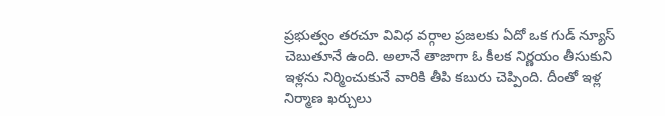ప్రభుత్వం తరచూ వివిధ వర్గాల ప్రజలకు ఏదో ఒక గుడ్ న్యూస్ చెబుతూనే ఉంది. అలానే తాజాగా ఓ కీలక నిర్ణయం తీసుకుని ఇళ్లను నిర్మించుకునే వారికి తీపి కబురు చెప్పింది. దీంతో ఇళ్ల నిర్మాణ ఖర్చులు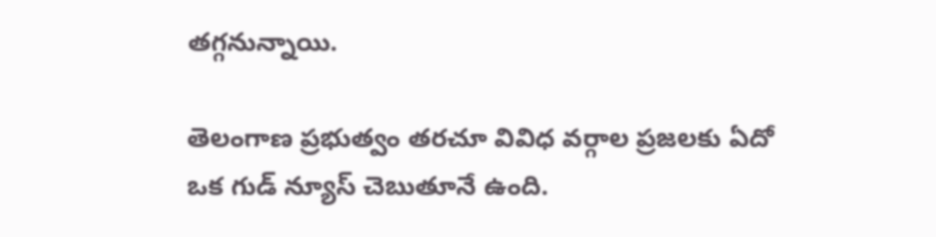తగ్గనున్నాయి.

తెలంగాణ ప్రభుత్వం తరచూ వివిధ వర్గాల ప్రజలకు ఏదో ఒక గుడ్ న్యూస్ చెబుతూనే ఉంది.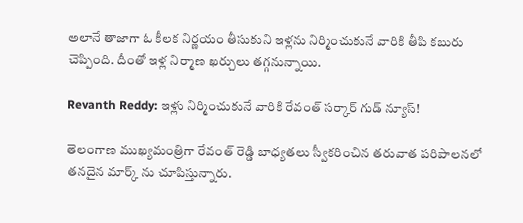అలానే తాజాగా ఓ కీలక నిర్ణయం తీసుకుని ఇళ్లను నిర్మించుకునే వారికి తీపి కబురు చెప్పింది. దీంతో ఇళ్ల నిర్మాణ ఖర్చులు తగ్గనున్నాయి.

Revanth Reddy: ఇళ్లు నిర్మించుకునే వారికి రేవంత్ సర్కార్ గుడ్ న్యూస్!

తెలంగాణ ముఖ్యమంత్రిగా రేవంత్ రెడ్డి బాధ్యతలు స్వీకరించిన తరువాత పరిపాలనలో తనదైన మార్క్ ను చూపిస్తున్నారు.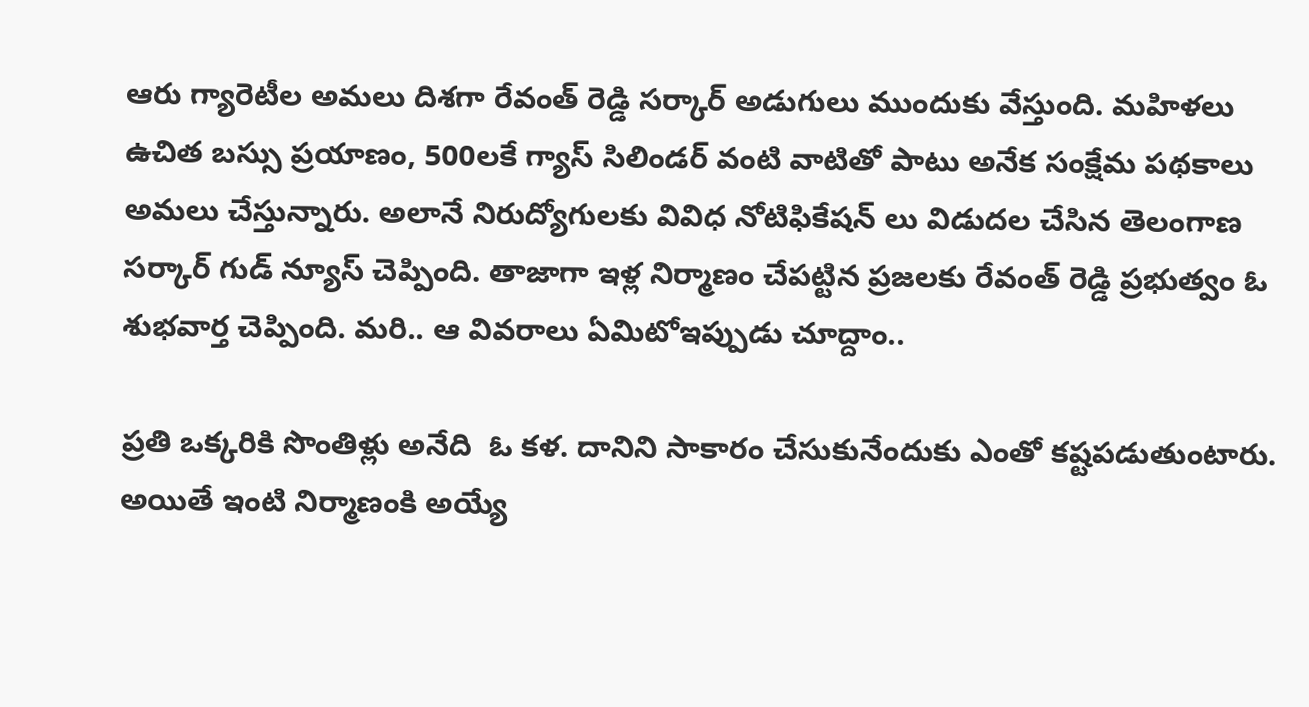ఆరు గ్యారెటీల అమలు దిశగా రేవంత్ రెడ్డి సర్కార్ అడుగులు ముందుకు వేస్తుంది. మహిళలు ఉచిత బస్సు ప్రయాణం, 500లకే గ్యాస్ సిలిండర్ వంటి వాటితో పాటు అనేక సంక్షేమ పథకాలు అమలు చేస్తున్నారు. అలానే నిరుద్యోగులకు వివిధ నోటిఫికేషన్ లు విడుదల చేసిన తెలంగాణ సర్కార్ గుడ్ న్యూస్ చెప్పింది. తాజాగా ఇళ్ల నిర్మాణం చేపట్టిన ప్రజలకు రేవంత్ రెడ్డి ప్రభుత్వం ఓ శుభవార్త చెప్పింది. మరి.. ఆ వివరాలు ఏమిటోఇప్పుడు చూద్దాం..

ప్రతి ఒక్కరికి సొంతిళ్లు అనేది  ఓ కళ. దానిని సాకారం చేసుకునేందుకు ఎంతో కష్టపడుతుంటారు. అయితే ఇంటి నిర్మాణంకి అయ్యే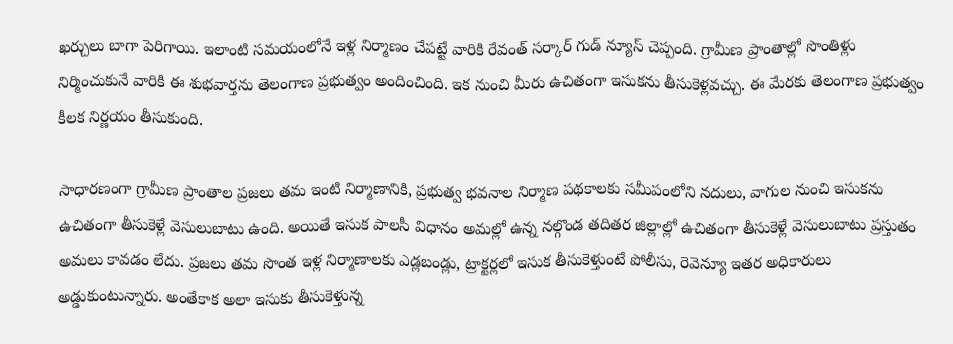ఖర్చులు బాగా పెరిగాయి. ఇలాంటి సమయంలోనే ఇళ్ల నిర్మాణం చేపట్టే వారికి రేవంత్ సర్కార్ గుడ్ న్యూస్ చెప్పంది. గ్రామీణ ప్రాంతాల్లో సొంతిళ్లు నిర్మించుకునే వారికి ఈ శుభవార్తను తెలంగాణ ప్రభుత్వం అందించింది. ఇక నుంచి మీరు ఉచితంగా ఇసుకను తీసుకెళ్లవచ్చు. ఈ మేరకు తెలంగాణ ప్రభుత్వం కీలక నిర్ణయం తీసుకుంది.

సాధారణంగా గ్రామీణ ప్రాంతాల ప్రజలు తమ ఇంటి నిర్మాణానికి, ప్రభుత్వ భవనాల నిర్మాణ పథకాలకు సమీపంలోని నదులు, వాగుల నుంచి ఇసుకను ఉచితంగా తీసుకెళ్లే వెసులుబాటు ఉంది. అయితే ఇసుక పాలసీ విధానం అమల్లో ఉన్న నల్గొండ తదితర జిల్లాల్లో ఉచితంగా తీసుకెళ్లే వెసులుబాటు ప్రస్తుతం అమలు కావడం లేదు. ప్రజలు తమ సొంత ఇళ్ల నిర్మాణాలకు ఎడ్లబండ్లు, ట్రాక్టర్లలో ఇసుక తీసుకెళ్తుంటే పోలీసు, రెవెన్యూ ఇతర అధికారులు అడ్డుకుంటున్నారు. అంతేకాక అలా ఇసుకు తీసుకెళ్తున్న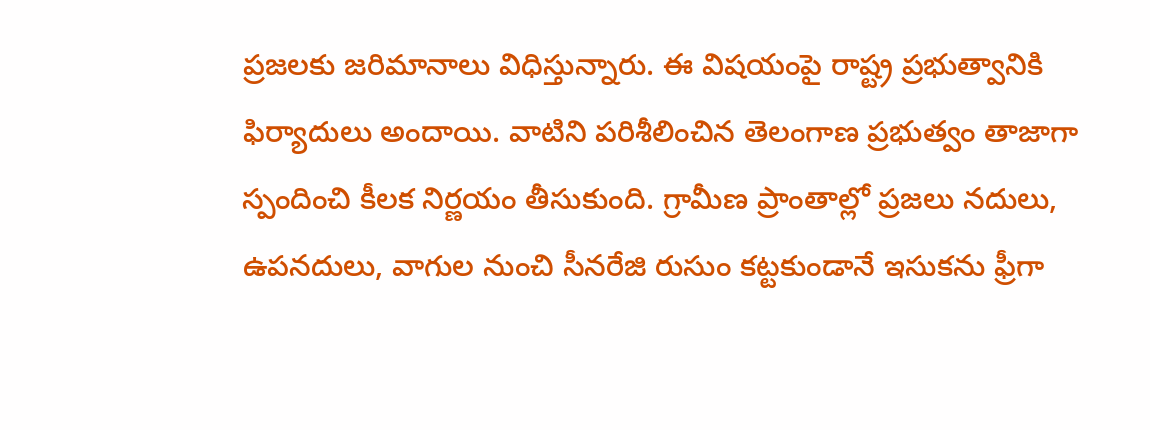ప్రజలకు జరిమానాలు విధిస్తున్నారు. ఈ విషయంపై రాష్ట్ర ప్రభుత్వానికి ఫిర్యాదులు అందాయి. వాటిని పరిశీలించిన తెలంగాణ ప్రభుత్వం తాజాగా స్పందించి కీలక నిర్ణయం తీసుకుంది. గ్రామీణ ప్రాంతాల్లో ప్రజలు నదులు, ఉపనదులు, వాగుల నుంచి సీనరేజి రుసుం కట్టకుండానే ఇసుకను ఫ్రీగా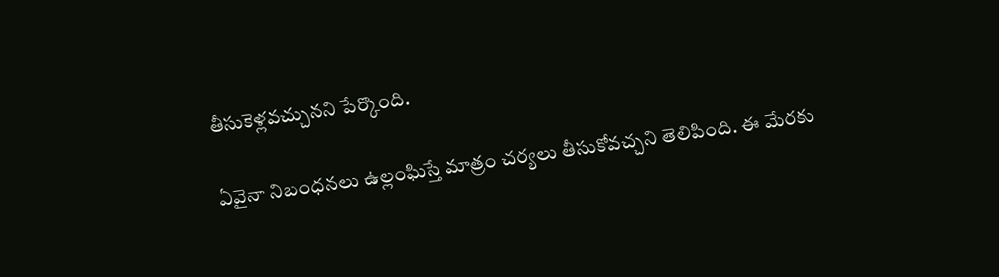తీసుకెళ్లవచ్చునని పేర్కొంది.

ఏవైనా నిబంధనలు ఉల్లంఘిస్తే మాత్రం చర్యలు తీసుకోవచ్చని తెలిపింది. ఈ మేరకు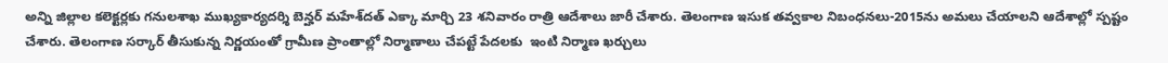అన్ని జిల్లాల కలెక్టర్లకు గనులశాఖ ముఖ్యకార్యదర్శి బెన్హర్‌ మహేశ్‌దత్‌ ఎక్కా మార్చి 23 శనివారం రాత్రి ఆదేశాలు జారీ చేశారు. తెలంగాణ ఇసుక తవ్వకాల నిబంధనలు-2015ను అమలు చేయాలని ఆదేశాల్లో స్పష్టం చేశారు. తెలంగాణ సర్కార్ తీసుకున్న నిర్ణయంతో గ్రామీణ ప్రాంతాల్లో నిర్మాణాలు చేపట్టే పేదలకు  ఇంటి నిర్మాణ ఖర్చులు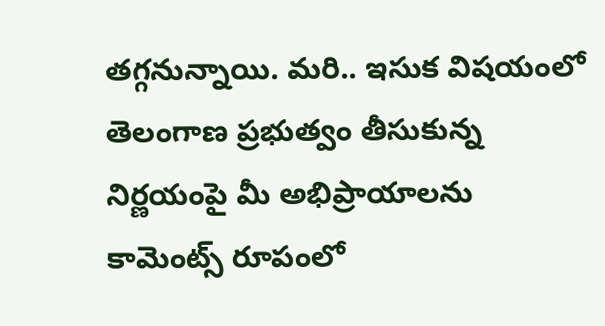తగ్గనున్నాయి. మరి.. ఇసుక విషయంలో తెలంగాణ ప్రభుత్వం తీసుకున్న నిర్ణయంపై మీ అభిప్రాయాలను కామెంట్స్ రూపంలో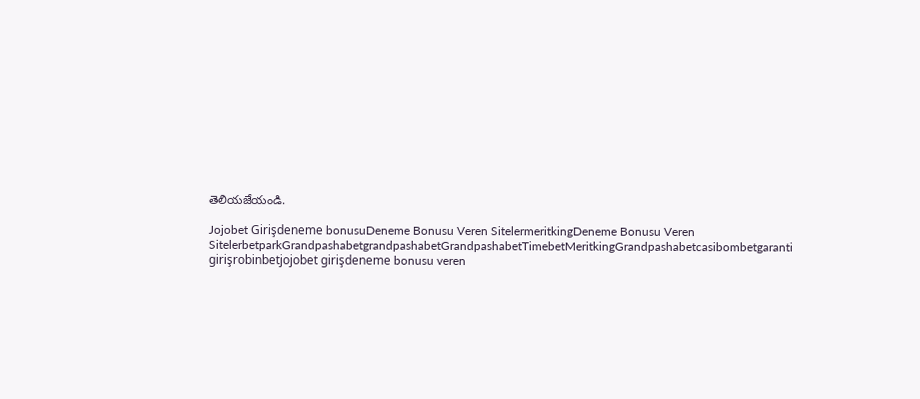తెలియజేయండి.

Jojobet Girişdeneme bonusuDeneme Bonusu Veren SitelermeritkingDeneme Bonusu Veren SitelerbetparkGrandpashabetgrandpashabetGrandpashabetTimebetMeritkingGrandpashabetcasibombetgaranti girişrobinbetjojobet girişdeneme bonusu veren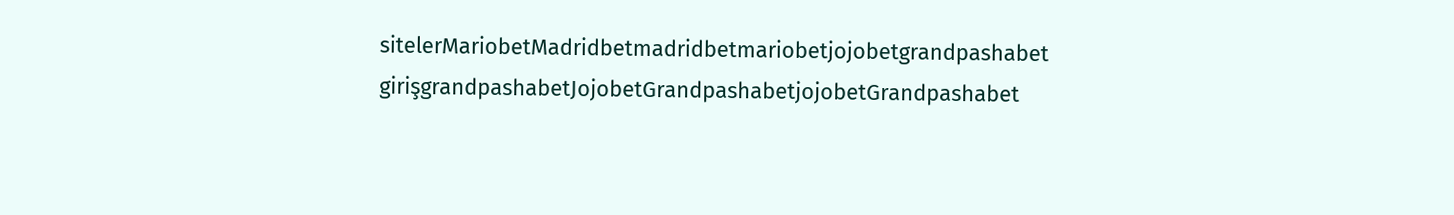sitelerMariobetMadridbetmadridbetmariobetjojobetgrandpashabet girişgrandpashabetJojobetGrandpashabetjojobetGrandpashabet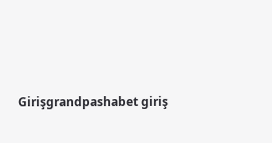Girişgrandpashabet giriş